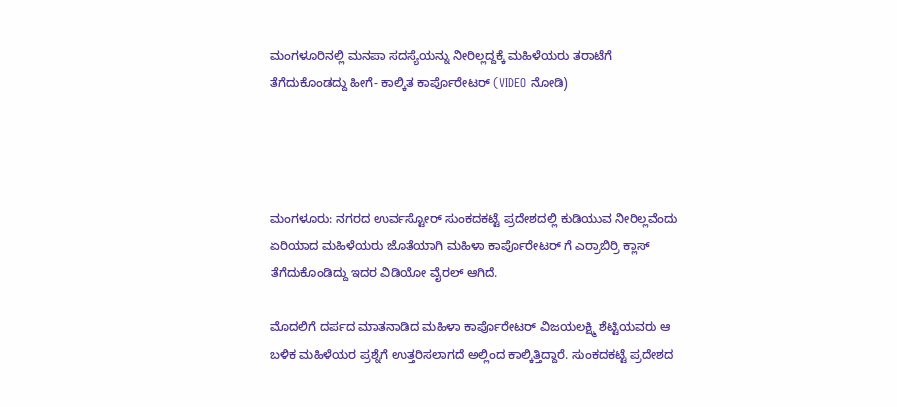ಮಂಗಳೂರಿನಲ್ಲಿ ಮನಪಾ ಸದಸ್ಯೆಯನ್ನು ನೀರಿಲ್ಲದ್ದಕ್ಕೆ ಮಹಿಳೆಯರು ತರಾಟೆಗೆ ತೆಗೆದುಕೊಂಡದ್ದು ಹೀಗೆ- ಕಾಲ್ಕಿತ ಕಾರ್ಪೊರೇಟರ್ (VIDEO ನೋಡಿ)




ಮಂಗಳೂರು: ನಗರದ ಉರ್ವಸ್ಟೋರ್ ಸುಂಕದಕಟ್ಟೆ ಪ್ರದೇಶದಲ್ಲಿ ಕುಡಿಯುವ ನೀರಿಲ್ಲವೆಂದು ಏರಿಯಾದ ಮಹಿಳೆಯರು ಜೊತೆಯಾಗಿ ಮಹಿಳಾ ಕಾರ್ಪೊರೇಟರ್ ಗೆ ಎರ್ರಾಬಿರ್ರಿ ಕ್ಲಾಸ್ ತೆಗೆದುಕೊಂಡಿದ್ದು ಇದರ ವಿಡಿಯೋ ವೈರಲ್ ಆಗಿದೆ.

ಮೊದಲಿಗೆ ದರ್ಪದ ಮಾತನಾಡಿದ ಮಹಿಳಾ ಕಾರ್ಪೊರೇಟರ್ ವಿಜಯಲಕ್ಷ್ಮಿ ಶೆಟ್ಟಿಯವರು ಆ ಬಳಿಕ ಮಹಿಳೆಯರ ಪ್ರಶ್ನೆಗೆ ಉತ್ತರಿಸಲಾಗದೆ ಅಲ್ಲಿಂದ ಕಾಲ್ಕಿತ್ತಿದ್ದಾರೆ. ಸುಂಕದಕಟ್ಟೆ ಪ್ರದೇಶದ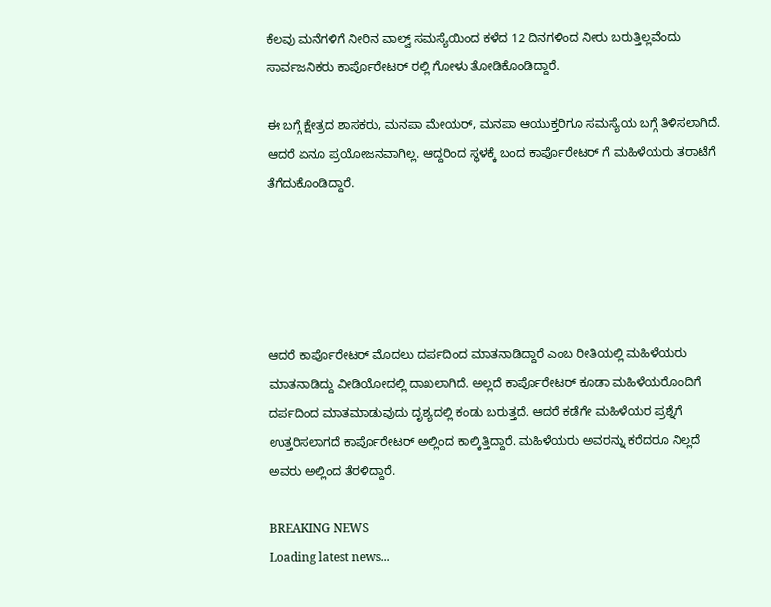ಕೆಲವು ಮನೆಗಳಿಗೆ ನೀರಿನ ವಾಲ್ವ್ ಸಮಸ್ಯೆಯಿಂದ ಕಳೆದ 12 ದಿನಗಳಿಂದ ನೀರು ಬರುತ್ತಿಲ್ಲವೆಂದು ಸಾರ್ವಜನಿಕರು ಕಾರ್ಪೊರೇಟರ್ ರಲ್ಲಿ ಗೋಳು ತೋಡಿಕೊಂಡಿದ್ದಾರೆ.

ಈ ಬಗ್ಗೆ ಕ್ಷೇತ್ರದ ಶಾಸಕರು, ಮನಪಾ ಮೇಯರ್, ಮನಪಾ ಆಯುಕ್ತರಿಗೂ ಸಮಸ್ಯೆಯ ಬಗ್ಗೆ ತಿಳಿಸಲಾಗಿದೆ. ಆದರೆ ಏನೂ ಪ್ರಯೋಜನವಾಗಿಲ್ಲ. ಆದ್ದರಿಂದ ಸ್ಥಳಕ್ಕೆ ಬಂದ ಕಾರ್ಪೊರೇಟರ್ ಗೆ ಮಹಿಳೆಯರು ತರಾಟೆಗೆ ತೆಗೆದುಕೊಂಡಿದ್ದಾರೆ.





ಆದರೆ ಕಾರ್ಪೊರೇಟರ್ ಮೊದಲು ದರ್ಪದಿಂದ ಮಾತನಾಡಿದ್ದಾರೆ ಎಂಬ ರೀತಿಯಲ್ಲಿ ಮಹಿಳೆಯರು ಮಾತನಾಡಿದ್ದು ವೀಡಿಯೋದಲ್ಲಿ ದಾಖಲಾಗಿದೆ. ಅಲ್ಲದೆ ಕಾರ್ಪೊರೇಟರ್ ಕೂಡಾ ಮಹಿಳೆಯರೊಂದಿಗೆ ದರ್ಪದಿಂದ ಮಾತಮಾಡುವುದು ದೃಶ್ಯದಲ್ಲಿ ಕಂಡು ಬರುತ್ತದೆ. ಆದರೆ ಕಡೆಗೇ ಮಹಿಳೆಯರ ಪ್ರಶ್ನೆಗೆ ಉತ್ತರಿಸಲಾಗದೆ ಕಾರ್ಪೊರೇಟರ್ ಅಲ್ಲಿಂದ ಕಾಲ್ಕಿತ್ತಿದ್ದಾರೆ. ಮಹಿಳೆಯರು ಅವರನ್ನು ಕರೆದರೂ ನಿಲ್ಲದೆ ಅವರು ಅಲ್ಲಿಂದ ತೆರಳಿದ್ದಾರೆ.

BREAKING NEWS
Loading latest news...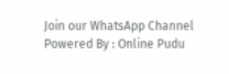Join our WhatsApp Channel Powered By : Online Pudu